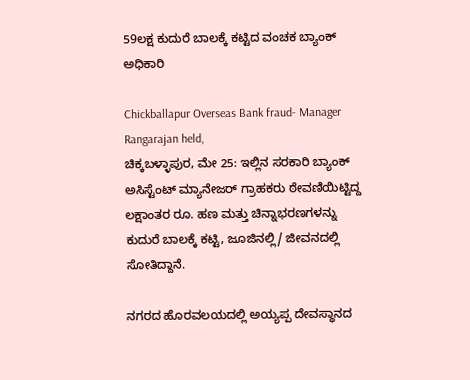59ಲಕ್ಷ ಕುದುರೆ ಬಾಲಕ್ಕೆ ಕಟ್ಟಿದ ವಂಚಕ ಬ್ಯಾಂಕ್ ಅಧಿಕಾರಿ

Chickballapur Overseas Bank fraud- Manager Rangarajan held,
ಚಿಕ್ಕಬಳ್ಳಾಪುರ, ಮೇ 25: ಇಲ್ಲಿನ ಸರಕಾರಿ ಬ್ಯಾಂಕ್ ಅಸಿಸ್ಟೆಂಟ್ ಮ್ಯಾನೇಜರ್ ಗ್ರಾಹಕರು ಠೇವಣಿಯಿಟ್ಟಿದ್ದ ಲಕ್ಷಾಂತರ ರೂ. ಹಣ ಮತ್ತು ಚಿನ್ನಾಭರಣಗಳನ್ನು ಕುದುರೆ ಬಾಲಕ್ಕೆ ಕಟ್ಟಿ, ಜೂಜಿನಲ್ಲಿ/ ಜೀವನದಲ್ಲಿ ಸೋತಿದ್ದಾನೆ.

ನಗರದ ಹೊರವಲಯದಲ್ಲಿ ಅಯ್ಯಪ್ಪ ದೇವಸ್ಥಾನದ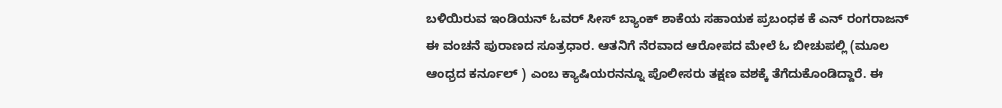ಬಳಿಯಿರುವ ಇಂಡಿಯನ್ ಓವರ್ ಸೀಸ್ ಬ್ಯಾಂಕ್ ಶಾಕೆಯ ಸಹಾಯಕ ಪ್ರಬಂಧಕ ಕೆ ಎನ್ ರಂಗರಾಜನ್ ಈ ವಂಚನೆ ಪುರಾಣದ ಸೂತ್ರಧಾರ. ಆತನಿಗೆ ನೆರವಾದ ಆರೋಪದ ಮೇಲೆ ಓ ಬೀಚುಪಲ್ಲಿ (ಮೂಲ ಆಂಧ್ರದ ಕರ್ನೂಲ್ ) ಎಂಬ ಕ್ಯಾಷಿಯರನನ್ನೂ ಪೊಲೀಸರು ತಕ್ಷಣ ವಶಕ್ಕೆ ತೆಗೆದುಕೊಂಡಿದ್ದಾರೆ. ಈ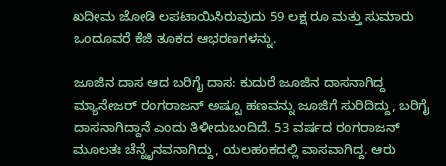ಖದೀಮ ಜೋಡಿ ಲಪಟಾಯಿಸಿರುವುದು 59 ಲಕ್ಷ ರೂ ಮತ್ತು ಸುಮಾರು ಒಂದೂವರೆ ಕೆಜಿ ತೂಕದ ಆಭರಣಗಳನ್ನು.

ಜೂಜಿನ ದಾಸ ಆದ ಬರಿಗೈ ದಾಸ: ಕುದುರೆ ಜೂಜಿನ ದಾಸನಾಗಿದ್ದ ಮ್ಯಾನೇಜರ್ ರಂಗರಾಜನ್ ಅಷ್ಟೂ ಹಣವನ್ನು ಜೂಜಿಗೆ ಸುರಿದಿದ್ದು, ಬರಿಗೈ ದಾಸನಾಗಿದ್ದಾನೆ ಎಂದು ತಿಳೀದುಬಂದಿದೆ. 53 ವರ್ಷದ ರಂಗರಾಜನ್ ಮೂಲತಃ ಚೆನ್ನೈನವನಾಗಿದ್ದು, ಯಲಹಂಕದಲ್ಲಿ ವಾಸವಾಗಿದ್ದ. ಆರು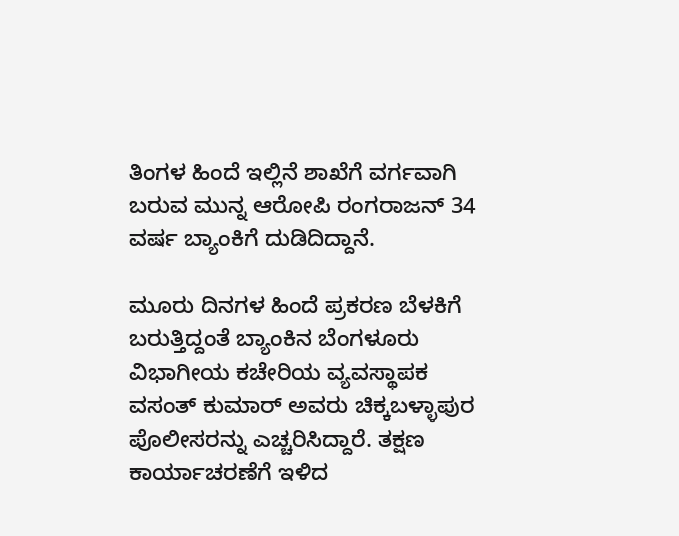ತಿಂಗಳ ಹಿಂದೆ ಇಲ್ಲಿನೆ ಶಾಖೆಗೆ ವರ್ಗವಾಗಿ ಬರುವ ಮುನ್ನ ಆರೋಪಿ ರಂಗರಾಜನ್ 34 ವರ್ಷ ಬ್ಯಾಂಕಿಗೆ ದುಡಿದಿದ್ದಾನೆ.

ಮೂರು ದಿನಗಳ ಹಿಂದೆ ಪ್ರಕರಣ ಬೆಳಕಿಗೆ ಬರುತ್ತಿದ್ದಂತೆ ಬ್ಯಾಂಕಿನ ಬೆಂಗಳೂರು ವಿಭಾಗೀಯ ಕಚೇರಿಯ ವ್ಯವಸ್ಥಾಪಕ ವಸಂತ್ ಕುಮಾರ್ ಅವರು ಚಿಕ್ಕಬಳ್ಳಾಪುರ ಪೊಲೀಸರನ್ನು ಎಚ್ಚರಿಸಿದ್ದಾರೆ. ತಕ್ಷಣ ಕಾರ್ಯಾಚರಣೆಗೆ ಇಳಿದ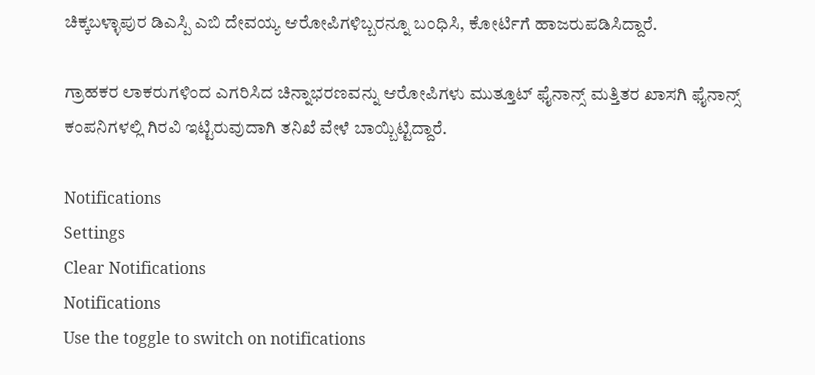ಚಿಕ್ಕಬಳ್ಳಾಪುರ ಡಿಎಸ್ಪಿ ಎಬಿ ದೇವಯ್ಯ ಆರೋಪಿಗಳಿಬ್ಬರನ್ನೂ ಬಂಧಿಸಿ, ಕೋರ್ಟಿಗೆ ಹಾಜರುಪಡಿಸಿದ್ದಾರೆ.

ಗ್ರಾಹಕರ ಲಾಕರುಗಳಿಂದ ಎಗರಿಸಿದ ಚಿನ್ನಾಭರಣವನ್ನು ಆರೋಪಿಗಳು ಮುತ್ತೂಟ್ ಫೈನಾನ್ಸ್ ಮತ್ತಿತರ ಖಾಸಗಿ ಫೈನಾನ್ಸ್ ಕಂಪನಿಗಳಲ್ಲಿ ಗಿರವಿ ಇಟ್ಟಿರುವುದಾಗಿ ತನಿಖೆ ವೇಳೆ ಬಾಯ್ಬಿಟ್ಟಿದ್ದಾರೆ.

Notifications
Settings
Clear Notifications
Notifications
Use the toggle to switch on notifications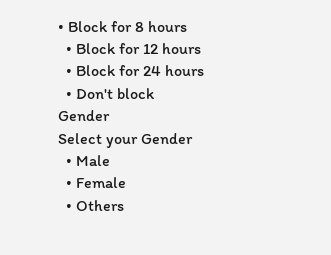• Block for 8 hours
  • Block for 12 hours
  • Block for 24 hours
  • Don't block
Gender
Select your Gender
  • Male
  • Female
  • Others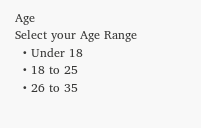Age
Select your Age Range
  • Under 18
  • 18 to 25
  • 26 to 35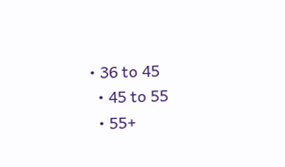• 36 to 45
  • 45 to 55
  • 55+